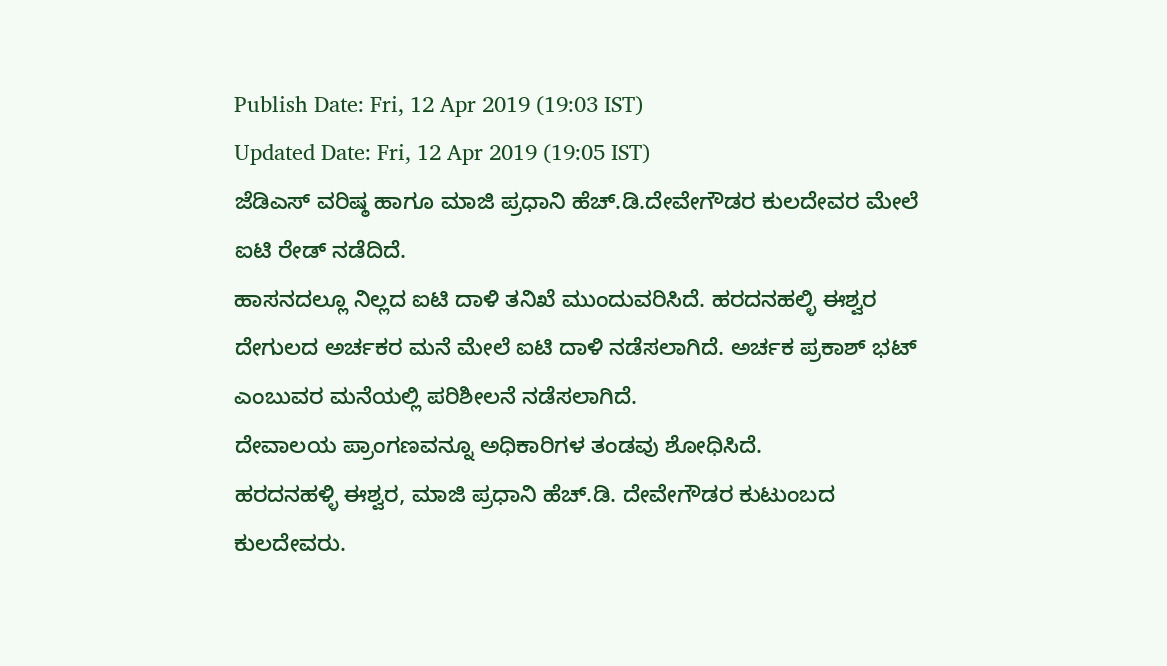Publish Date: Fri, 12 Apr 2019 (19:03 IST)
Updated Date: Fri, 12 Apr 2019 (19:05 IST)
ಜೆಡಿಎಸ್ ವರಿಷ್ಠ ಹಾಗೂ ಮಾಜಿ ಪ್ರಧಾನಿ ಹೆಚ್.ಡಿ.ದೇವೇಗೌಡರ ಕುಲದೇವರ ಮೇಲೆ ಐಟಿ ರೇಡ್ ನಡೆದಿದೆ.
ಹಾಸನದಲ್ಲೂ ನಿಲ್ಲದ ಐಟಿ ದಾಳಿ ತನಿಖೆ ಮುಂದುವರಿಸಿದೆ. ಹರದನಹಲ್ಳಿ ಈಶ್ವರ ದೇಗುಲದ ಅರ್ಚಕರ ಮನೆ ಮೇಲೆ ಐಟಿ ದಾಳಿ ನಡೆಸಲಾಗಿದೆ. ಅರ್ಚಕ ಪ್ರಕಾಶ್ ಭಟ್ ಎಂಬುವರ ಮನೆಯಲ್ಲಿ ಪರಿಶೀಲನೆ ನಡೆಸಲಾಗಿದೆ.
ದೇವಾಲಯ ಪ್ರಾಂಗಣವನ್ನೂ ಅಧಿಕಾರಿಗಳ ತಂಡವು ಶೋಧಿಸಿದೆ.
ಹರದನಹಳ್ಳಿ ಈಶ್ವರ, ಮಾಜಿ ಪ್ರಧಾನಿ ಹೆಚ್.ಡಿ. ದೇವೇಗೌಡರ ಕುಟುಂಬದ ಕುಲದೇವರು.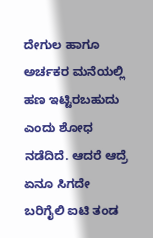ದೇಗುಲ ಹಾಗೂ ಅರ್ಚಕರ ಮನೆಯಲ್ಲಿ ಹಣ ಇಟ್ಟಿರಬಹುದು ಎಂದು ಶೋಧ ನಡೆದಿದೆ. ಆದರೆ ಆದ್ರೆ ಏನೂ ಸಿಗದೇ ಬರಿಗೈಲಿ ಐಟಿ ತಂಡ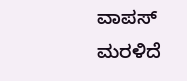ವಾಪಸ್ ಮರಳಿದೆ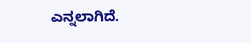ಎನ್ನಲಾಗಿದೆ.